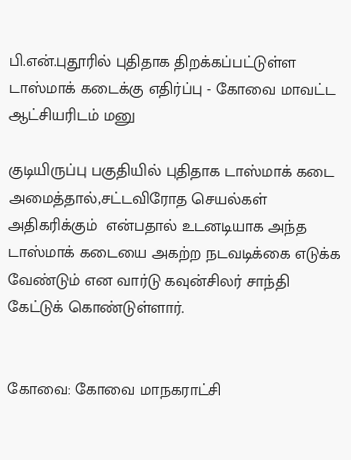பி.என்.புதூரில் புதிதாக திறக்கப்பட்டுள்ள டாஸ்மாக் கடைக்கு எதிர்ப்பு - கோவை மாவட்ட ஆட்சியரிடம் மனு

குடியிருப்பு பகுதியில் புதிதாக டாஸ்மாக் கடை அமைத்தால்,சட்டவிரோத செயல்கள் அதிகரிக்கும்  என்பதால் உடனடியாக அந்த டாஸ்மாக் கடையை அகற்ற நடவடிக்கை எடுக்க வேண்டும் என வார்டு கவுன்சிலர் சாந்தி கேட்டுக் கொண்டுள்ளார்.


கோவை: கோவை மாநகராட்சி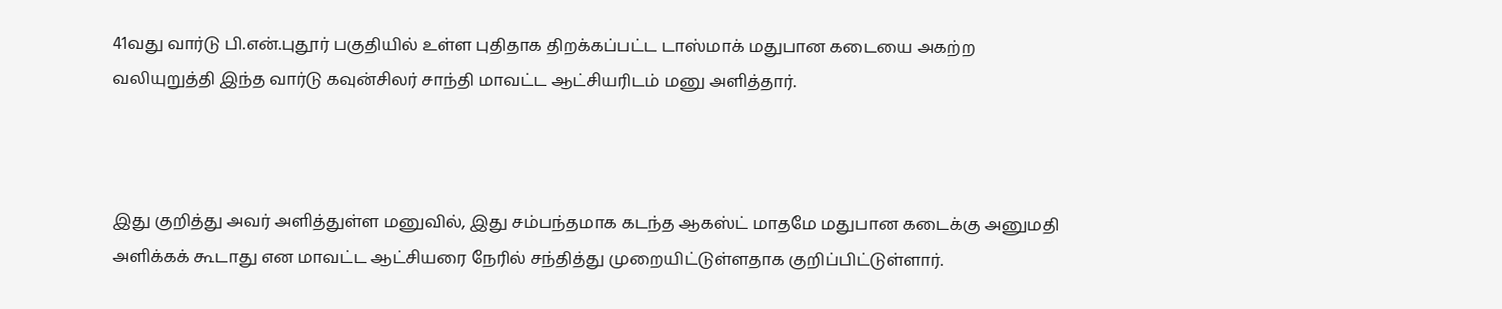41வது வார்டு பி.என்.புதூர் பகுதியில் உள்ள புதிதாக திறக்கப்பட்ட டாஸ்மாக் மதுபான கடையை அகற்ற வலியுறுத்தி இந்த வார்டு கவுன்சிலர் சாந்தி மாவட்ட ஆட்சியரிடம் மனு அளித்தார்.



இது குறித்து அவர் அளித்துள்ள மனுவில், இது சம்பந்தமாக கடந்த ஆகஸ்ட் மாதமே மதுபான கடைக்கு அனுமதி அளிக்கக் கூடாது என மாவட்ட ஆட்சியரை நேரில் சந்தித்து முறையிட்டுள்ளதாக குறிப்பிட்டுள்ளார்.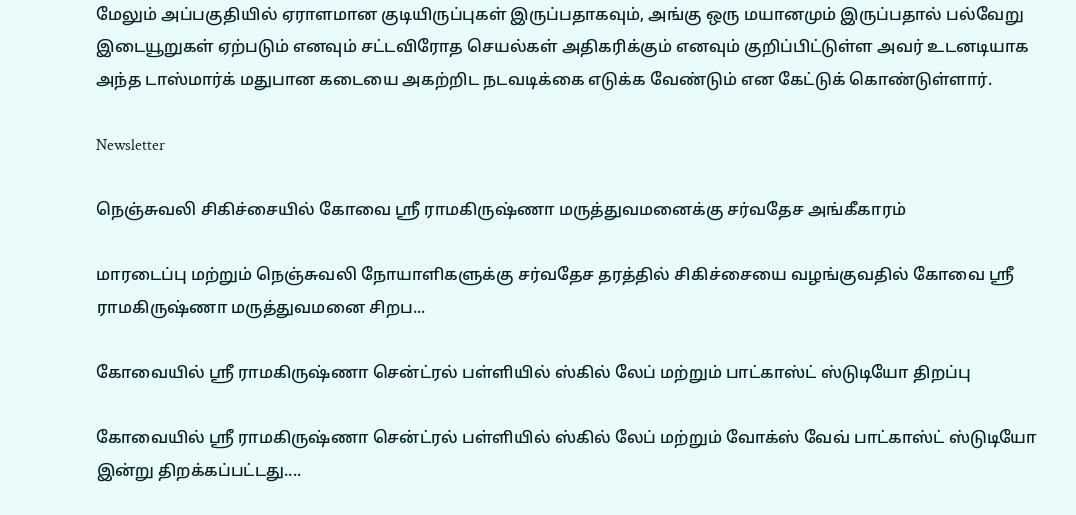மேலும் அப்பகுதியில் ஏராளமான குடியிருப்புகள் இருப்பதாகவும், அங்கு ஒரு மயானமும் இருப்பதால் பல்வேறு இடையூறுகள் ஏற்படும் எனவும் சட்டவிரோத செயல்கள் அதிகரிக்கும் எனவும் குறிப்பிட்டுள்ள அவர் உடனடியாக அந்த டாஸ்மார்க் மதுபான கடையை அகற்றிட நடவடிக்கை எடுக்க வேண்டும் என கேட்டுக் கொண்டுள்ளார்.

Newsletter

நெஞ்சுவலி சிகிச்சையில் கோவை ஸ்ரீ ராமகிருஷ்ணா மருத்துவமனைக்கு சர்வதேச அங்கீகாரம்

மாரடைப்பு மற்றும் நெஞ்சுவலி நோயாளிகளுக்கு சர்வதேச தரத்தில் சிகிச்சையை வழங்குவதில் கோவை ஸ்ரீ ராமகிருஷ்ணா மருத்துவமனை சிறப...

கோவையில் ஸ்ரீ ராமகிருஷ்ணா சென்ட்ரல் பள்ளியில் ஸ்கில் லேப் மற்றும் பாட்காஸ்ட் ஸ்டுடியோ திறப்பு

கோவையில் ஸ்ரீ ராமகிருஷ்ணா சென்ட்ரல் பள்ளியில் ஸ்கில் லேப் மற்றும் வோக்ஸ் வேவ் பாட்காஸ்ட் ஸ்டுடியோ இன்று திறக்கப்பட்டது....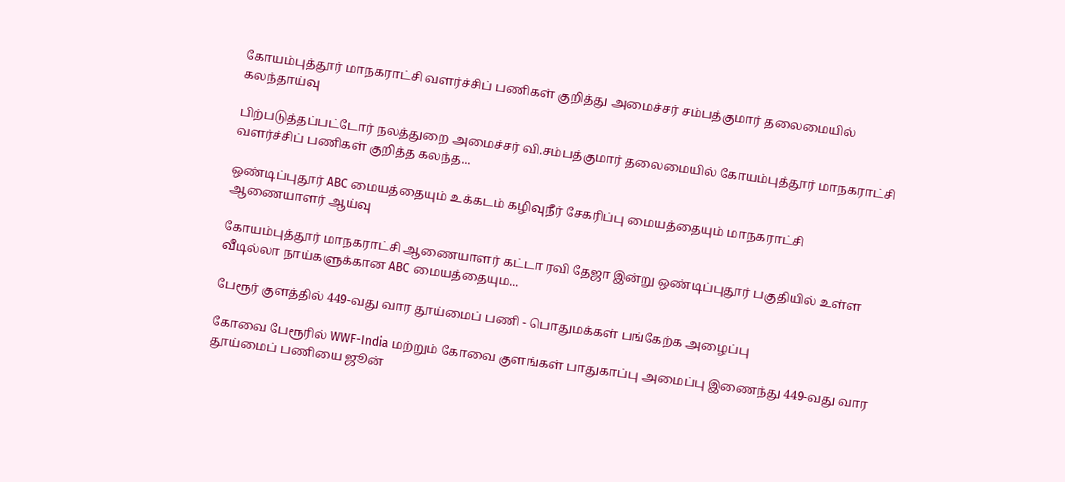கோயம்புத்தூர் மாநகராட்சி வளர்ச்சிப் பணிகள் குறித்து அமைச்சர் சம்பத்குமார் தலைமையில் கலந்தாய்வு

பிற்படுத்தப்பட்டோர் நலத்துறை அமைச்சர் வி.சம்பத்குமார் தலைமையில் கோயம்புத்தூர் மாநகராட்சி வளர்ச்சிப் பணிகள் குறித்த கலந்த...

ஒண்டிப்புதூர் ABC மையத்தையும் உக்கடம் கழிவுநீர் சேகரிப்பு மையத்தையும் மாநகராட்சி ஆணையாளர் ஆய்வு

கோயம்புத்தூர் மாநகராட்சி ஆணையாளர் கட்டா ரவி தேஜா இன்று ஒண்டிப்புதூர் பகுதியில் உள்ள வீடில்லா நாய்களுக்கான ABC மையத்தையும...

பேரூர் குளத்தில் 449-வது வார தூய்மைப் பணி - பொதுமக்கள் பங்கேற்க அழைப்பு

கோவை பேரூரில் WWF-India மற்றும் கோவை குளங்கள் பாதுகாப்பு அமைப்பு இணைந்து 449-வது வார தூய்மைப் பணியை ஜூன்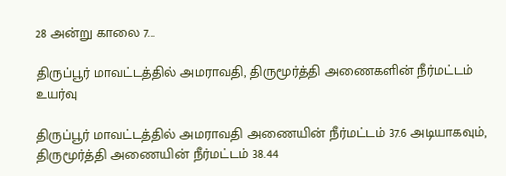28 அன்று காலை 7...

திருப்பூர் மாவட்டத்தில் அமராவதி, திருமூர்த்தி அணைகளின் நீர்மட்டம் உயர்வு

திருப்பூர் மாவட்டத்தில் அமராவதி அணையின் நீர்மட்டம் 37.6 அடியாகவும், திருமூர்த்தி அணையின் நீர்மட்டம் 38.44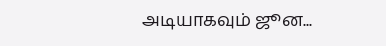அடியாகவும் ஜூன...